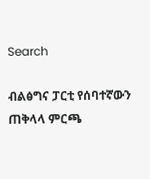Search

ብልፅግና ፓርቲ የሰባተኛውን ጠቅላላ ምርጫ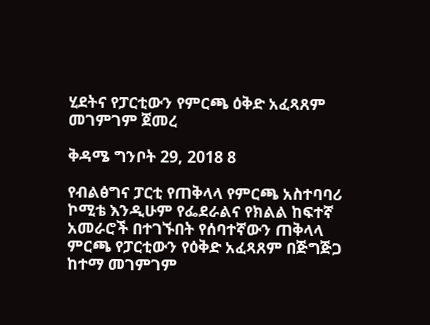ሂደትና የፓርቲውን የምርጫ ዕቅድ አፈጻጸም መገምገም ጀመረ

ቅዳሜ ግንቦት 29, 2018 8

የብልፅግና ፓርቲ የጠቅላላ የምርጫ አስተባባሪ ኮሚቴ እንዲሁም የፌደራልና የክልል ከፍተኛ አመራሮች በተገኙበት የሰባተኛውን ጠቅላላ ምርጫ የፓርቲውን የዕቅድ አፈጻጸም በጅግጅጋ ከተማ መገምገም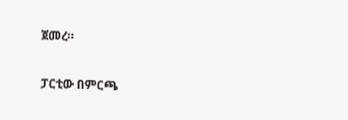ጀመረ።

ፓርቲው በምርጫ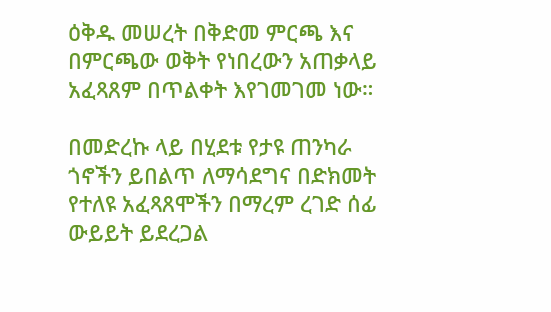ዕቅዱ መሠረት በቅድመ ምርጫ እና በምርጫው ወቅት የነበረውን አጠቃላይ አፈጻጸም በጥልቀት እየገመገመ ነው።

በመድረኩ ላይ በሂደቱ የታዩ ጠንካራ ጎኖችን ይበልጥ ለማሳደግና በድክመት የተለዩ አፈጻጸሞችን በማረም ረገድ ሰፊ ውይይት ይደረጋል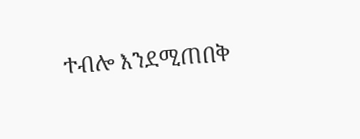ተብሎ እንደሚጠበቅ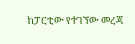ከፓርቲው የተገኘው መረጃ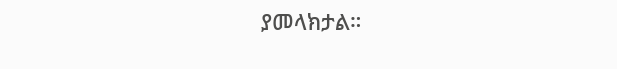ያመላክታል።